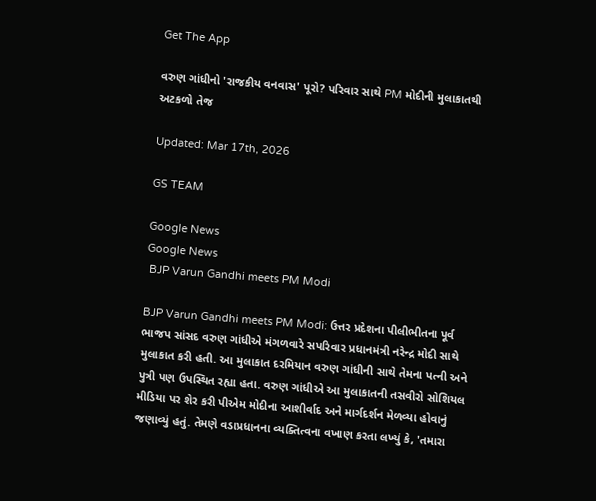Get The App

વરુણ ગાંધીનો 'રાજકીય વનવાસ' પૂરો? પરિવાર સાથે PM મોદીની મુલાકાતથી અટકળો તેજ

Updated: Mar 17th, 2026

GS TEAM

Google News
Google News
 BJP Varun Gandhi meets PM Modi

BJP Varun Gandhi meets PM Modi: ઉત્તર પ્રદેશના પીલીભીતના પૂર્વ ભાજપ સાંસદ વરુણ ગાંધીએ મંગળવારે સપરિવાર પ્રધાનમંત્રી નરેન્દ્ર મોદી સાથે મુલાકાત કરી હતી. આ મુલાકાત દરમિયાન વરુણ ગાંધીની સાથે તેમના પત્ની અને પુત્રી પણ ઉપસ્થિત રહ્યા હતા. વરુણ ગાંધીએ આ મુલાકાતની તસવીરો સોશિયલ મીડિયા પર શેર કરી પીએમ મોદીના આશીર્વાદ અને માર્ગદર્શન મેળવ્યા હોવાનું જણાવ્યું હતું. તેમણે વડાપ્રધાનના વ્યક્તિત્વના વખાણ કરતા લખ્યું કે, 'તમારા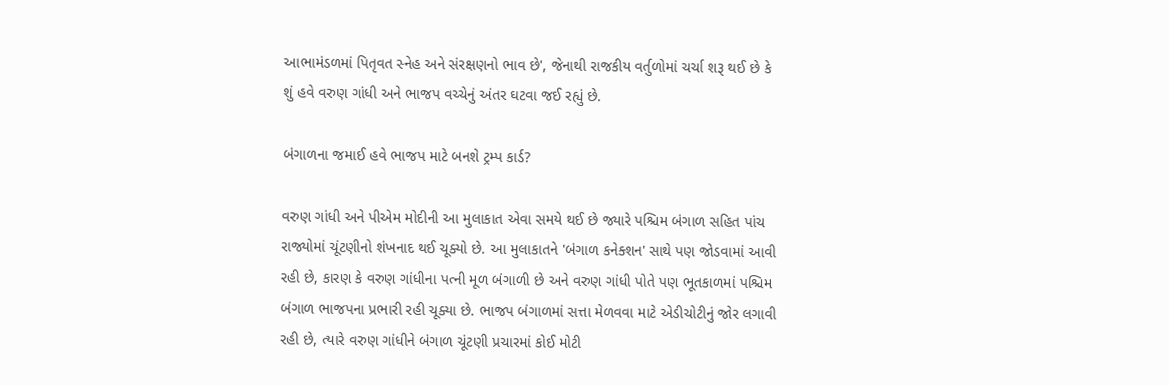આભામંડળમાં પિતૃવત સ્નેહ અને સંરક્ષણનો ભાવ છે', જેનાથી રાજકીય વર્તુળોમાં ચર્ચા શરૂ થઈ છે કે શું હવે વરુણ ગાંધી અને ભાજપ વચ્ચેનું અંતર ઘટવા જઈ રહ્યું છે.

બંગાળના જમાઈ હવે ભાજપ માટે બનશે ટ્રમ્પ કાર્ડ?

વરુણ ગાંધી અને પીએમ મોદીની આ મુલાકાત એવા સમયે થઈ છે જ્યારે પશ્ચિમ બંગાળ સહિત પાંચ રાજ્યોમાં ચૂંટણીનો શંખનાદ થઈ ચૂક્યો છે. આ મુલાકાતને 'બંગાળ કનેક્શન' સાથે પણ જોડવામાં આવી રહી છે, કારણ કે વરુણ ગાંધીના પત્ની મૂળ બંગાળી છે અને વરુણ ગાંધી પોતે પણ ભૂતકાળમાં પશ્ચિમ બંગાળ ભાજપના પ્રભારી રહી ચૂક્યા છે. ભાજપ બંગાળમાં સત્તા મેળવવા માટે એડીચોટીનું જોર લગાવી રહી છે, ત્યારે વરુણ ગાંધીને બંગાળ ચૂંટણી પ્રચારમાં કોઈ મોટી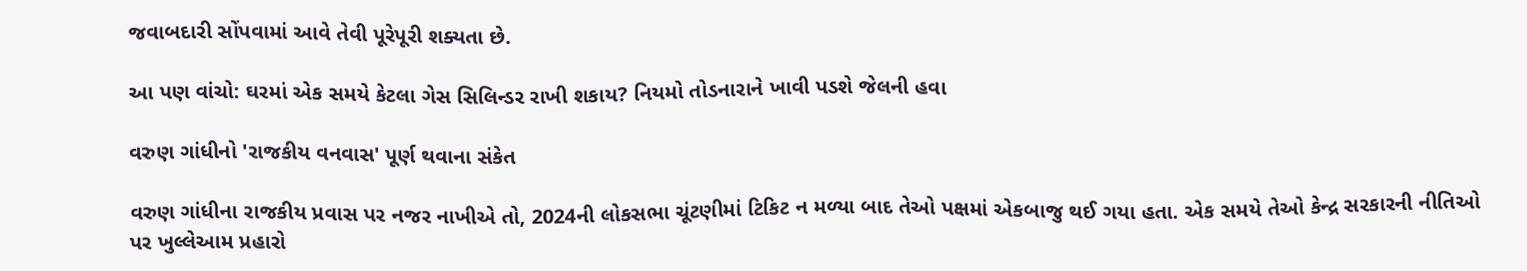જવાબદારી સોંપવામાં આવે તેવી પૂરેપૂરી શક્યતા છે.

આ પણ વાંચો: ઘરમાં એક સમયે કેટલા ગેસ સિલિન્ડર રાખી શકાય? નિયમો તોડનારાને ખાવી પડશે જેલની હવા

વરુણ ગાંધીનો 'રાજકીય વનવાસ' પૂર્ણ થવાના સંકેત

વરુણ ગાંધીના રાજકીય પ્રવાસ પર નજર નાખીએ તો, 2024ની લોકસભા ચૂંટણીમાં ટિકિટ ન મળ્યા બાદ તેઓ પક્ષમાં એકબાજુ થઈ ગયા હતા. એક સમયે તેઓ કેન્દ્ર સરકારની નીતિઓ પર ખુલ્લેઆમ પ્રહારો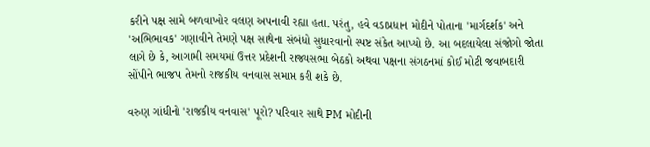કરીને પક્ષ સામે બળવાખોર વલણ અપનાવી રહ્યા હતા. પરંતુ, હવે વડાપ્રધાન મોદીને પોતાના 'માર્ગદર્શક' અને 'અભિભાવક' ગણાવીને તેમણે પક્ષ સાથેના સંબંધો સુધારવાનો સ્પષ્ટ સંકેત આપ્યો છે. આ બદલાયેલા સંજોગો જોતા લાગે છે કે, આગામી સમયમાં ઉત્તર પ્રદેશની રાજ્યસભા બેઠકો અથવા પક્ષના સંગઠનમાં કોઈ મોટી જવાબદારી સોંપીને ભાજપ તેમનો રાજકીય વનવાસ સમાપ્ત કરી શકે છે.

વરુણ ગાંધીનો 'રાજકીય વનવાસ' પૂરો? પરિવાર સાથે PM મોદીની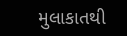મુલાકાતથી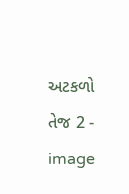અટકળો તેજ 2 - image